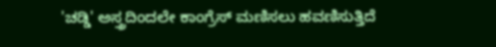'ಚಡ್ಡಿ' ಅಸ್ತ್ರದಿಂದಲೇ ಕಾಂಗ್ರೆಸ್ ಮಣಿಸಲು ಹವಣಿಸುತ್ತಿದೆ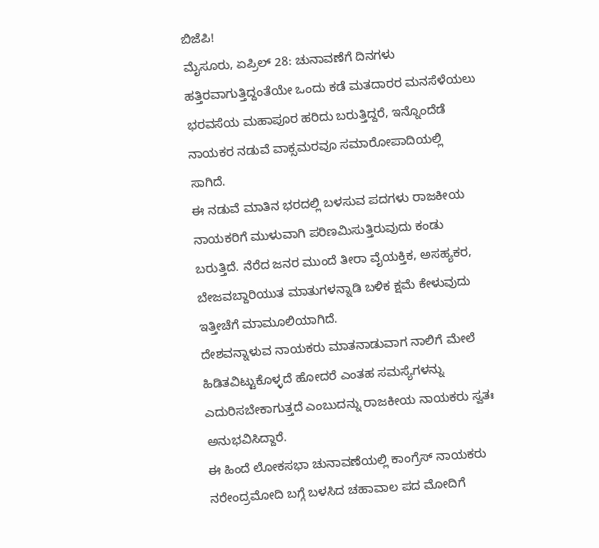ಬಿಜೆಪಿ!
ಮೈಸೂರು, ಏಪ್ರಿಲ್ 28: ಚುನಾವಣೆಗೆ ದಿನಗಳು ಹತ್ತಿರವಾಗುತ್ತಿದ್ದಂತೆಯೇ ಒಂದು ಕಡೆ ಮತದಾರರ ಮನಸೆಳೆಯಲು ಭರವಸೆಯ ಮಹಾಪೂರ ಹರಿದು ಬರುತ್ತಿದ್ದರೆ, ಇನ್ನೊಂದೆಡೆ ನಾಯಕರ ನಡುವೆ ವಾಕ್ಸಮರವೂ ಸಮಾರೋಪಾದಿಯಲ್ಲಿ ಸಾಗಿದೆ.
ಈ ನಡುವೆ ಮಾತಿನ ಭರದಲ್ಲಿ ಬಳಸುವ ಪದಗಳು ರಾಜಕೀಯ ನಾಯಕರಿಗೆ ಮುಳುವಾಗಿ ಪರಿಣಮಿಸುತ್ತಿರುವುದು ಕಂಡು ಬರುತ್ತಿದೆ. ನೆರೆದ ಜನರ ಮುಂದೆ ತೀರಾ ವೈಯಕ್ತಿಕ, ಅಸಹ್ಯಕರ, ಬೇಜವಬ್ದಾರಿಯುತ ಮಾತುಗಳನ್ನಾಡಿ ಬಳಿಕ ಕ್ಷಮೆ ಕೇಳುವುದು ಇತ್ತೀಚೆಗೆ ಮಾಮೂಲಿಯಾಗಿದೆ.
ದೇಶವನ್ನಾಳುವ ನಾಯಕರು ಮಾತನಾಡುವಾಗ ನಾಲಿಗೆ ಮೇಲೆ ಹಿಡಿತವಿಟ್ಟುಕೊಳ್ಳದೆ ಹೋದರೆ ಎಂತಹ ಸಮಸ್ಯೆಗಳನ್ನು ಎದುರಿಸಬೇಕಾಗುತ್ತದೆ ಎಂಬುದನ್ನು ರಾಜಕೀಯ ನಾಯಕರು ಸ್ವತಃ ಅನುಭವಿಸಿದ್ದಾರೆ.
ಈ ಹಿಂದೆ ಲೋಕಸಭಾ ಚುನಾವಣೆಯಲ್ಲಿ ಕಾಂಗ್ರೆಸ್ ನಾಯಕರು ನರೇಂದ್ರಮೋದಿ ಬಗ್ಗೆ ಬಳಸಿದ ಚಹಾವಾಲ ಪದ ಮೋದಿಗೆ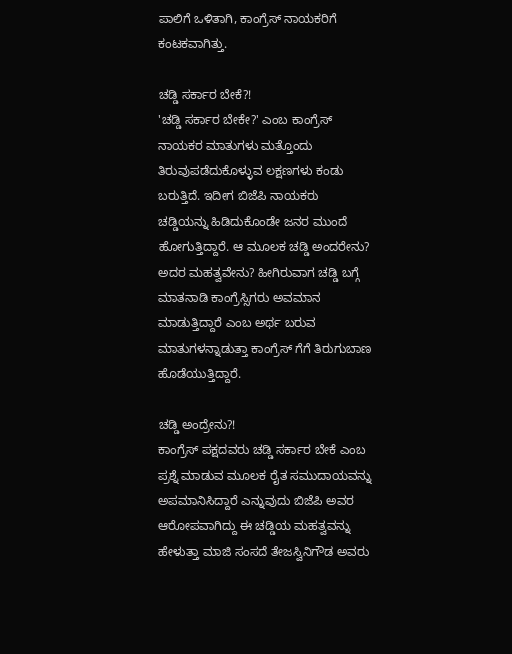ಪಾಲಿಗೆ ಒಳಿತಾಗಿ, ಕಾಂಗ್ರೆಸ್ ನಾಯಕರಿಗೆ ಕಂಟಕವಾಗಿತ್ತು.

ಚಡ್ಡಿ ಸರ್ಕಾರ ಬೇಕೆ?!
'ಚಡ್ಡಿ ಸರ್ಕಾರ ಬೇಕೇ?' ಎಂಬ ಕಾಂಗ್ರೆಸ್ ನಾಯಕರ ಮಾತುಗಳು ಮತ್ತೊಂದು ತಿರುವುಪಡೆದುಕೊಳ್ಳುವ ಲಕ್ಷಣಗಳು ಕಂಡು ಬರುತ್ತಿದೆ. ಇದೀಗ ಬಿಜೆಪಿ ನಾಯಕರು ಚಡ್ಡಿಯನ್ನು ಹಿಡಿದುಕೊಂಡೇ ಜನರ ಮುಂದೆ ಹೋಗುತ್ತಿದ್ದಾರೆ. ಆ ಮೂಲಕ ಚಡ್ಡಿ ಅಂದರೇನು? ಅದರ ಮಹತ್ವವೇನು? ಹೀಗಿರುವಾಗ ಚಡ್ಡಿ ಬಗ್ಗೆ ಮಾತನಾಡಿ ಕಾಂಗ್ರೆಸ್ಸಿಗರು ಅವಮಾನ ಮಾಡುತ್ತಿದ್ದಾರೆ ಎಂಬ ಅರ್ಥ ಬರುವ ಮಾತುಗಳನ್ನಾಡುತ್ತಾ ಕಾಂಗ್ರೆಸ್ ಗೆಗೆ ತಿರುಗುಬಾಣ ಹೊಡೆಯುತ್ತಿದ್ದಾರೆ.

ಚಡ್ಡಿ ಅಂದ್ರೇನು?!
ಕಾಂಗ್ರೆಸ್ ಪಕ್ಷದವರು ಚಡ್ಡಿ ಸರ್ಕಾರ ಬೇಕೆ ಎಂಬ ಪ್ರಶ್ನೆ ಮಾಡುವ ಮೂಲಕ ರೈತ ಸಮುದಾಯವನ್ನು ಅಪಮಾನಿಸಿದ್ದಾರೆ ಎನ್ನುವುದು ಬಿಜೆಪಿ ಅವರ ಆರೋಪವಾಗಿದ್ದು ಈ ಚಡ್ಡಿಯ ಮಹತ್ವವನ್ನು ಹೇಳುತ್ತಾ ಮಾಜಿ ಸಂಸದೆ ತೇಜಸ್ವಿನಿಗೌಡ ಅವರು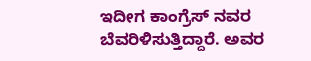ಇದೀಗ ಕಾಂಗ್ರೆಸ್ ನವರ ಬೆವರಿಳಿಸುತ್ತಿದ್ದಾರೆ. ಅವರ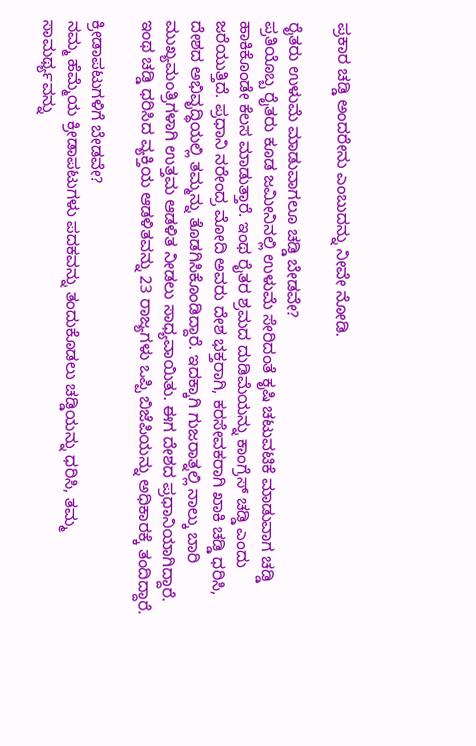ಪ್ರಕಾರ ಚಡ್ಡಿ ಅಂದರೇನು ಎಂಬುದನ್ನು ನೀವೇ ನೋಡಿ.

ರೈತರು ಉಳುಮೆ ಮಾಡುವಾಗಲೂ ಚಡ್ಡಿ ಬೇಡವೇ?
ಪ್ರತಿಯೊಬ್ಬ ರೈತರು ಕೂಡ ಜಮೀನಿನಲ್ಲಿ ಉಳುಮೆ ಸೇರಿದಂತೆ ಕೃಷಿ ಚಟುವಟಿಕೆ ಮಾಡುವಾಗ ಚಡ್ಡಿ ಹಾಕಿಕೊಂಡೇ ಕೆಲಸ ಮಾಡುತ್ತಾರೆ. ಇಂಥ ರೈತರ ಶ್ರಮದ ದುಡಿಮೆಯನ್ನು ಕಾಂಗ್ರೆಸ್ ಚಡ್ಡಿ ಎಂದು ಜರೆಯುತ್ತಿದೆ. ಪ್ರಧಾನಿ ನರೇಂದ್ರ ಮೋದಿ ಅವರು ದೇಶ ಭಕ್ತರಾಗಿ, ಕರಸೇವಕರಾಗಿ ಖಾಕಿ ಚಡ್ಡಿ ಧರಿಸಿ, ದೇಶದ ಅಭಿವೃದ್ಧಿಯಲ್ಲಿ ತಮ್ಮನ್ನು ತೊಡಗಿಸಿಕೊಂಡಿದ್ದಾರೆ. ಇದಕ್ಕಾಗಿ ಗುಜರಾತ್ನಲ್ಲಿ ನಾಲ್ಕು ಬಾರಿ ಮುಖ್ಯಮಂತ್ರಿಗಳಾಗಿ ಉತ್ತಮ ಆಡಳಿತ ನೀಡಲು ಸಾಧ್ಯವಾಯಿತು. ಈಗ ದೇಶದ ಪ್ರಧಾನಿಯಾಗಿದ್ದಾರೆ. ಇಂಥ ಚಡ್ಡಿ ಧರಿಸಿದ ವ್ಯಕ್ತಿಯ ಆಡಳಿತವನ್ನು 23 ರಾಜ್ಯಗಳು ಒಪ್ಪಿ ಬಿಜೆಪಿಯನ್ನು ಅಧಿಕಾರಕ್ಕೆ ತಂದಿದ್ದಾರೆ.

ಕ್ರೀಡಾಪಟುಗಳಿಗೆ ಬೇಡವೇ?
ನಮ್ಮ ಹೆಮ್ಮೆಯ ಕ್ರೀಡಾಪಟುಗಳು ಪದಕವನ್ನು ತಂದುಕೊಡಲು ಚಡ್ಡಿಯನ್ನು ಧರಿಸಿ, ತಮ್ಮ ಸಾಮರ್ಥ್ಯವನ್ನು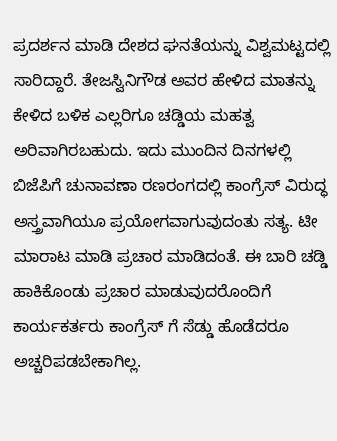ಪ್ರದರ್ಶನ ಮಾಡಿ ದೇಶದ ಘನತೆಯನ್ನು ವಿಶ್ವಮಟ್ಟದಲ್ಲಿ ಸಾರಿದ್ದಾರೆ. ತೇಜಸ್ವಿನಿಗೌಡ ಅವರ ಹೇಳಿದ ಮಾತನ್ನು ಕೇಳಿದ ಬಳಿಕ ಎಲ್ಲರಿಗೂ ಚಡ್ಡಿಯ ಮಹತ್ವ ಅರಿವಾಗಿರಬಹುದು. ಇದು ಮುಂದಿನ ದಿನಗಳಲ್ಲಿ ಬಿಜೆಪಿಗೆ ಚುನಾವಣಾ ರಣರಂಗದಲ್ಲಿ ಕಾಂಗ್ರೆಸ್ ವಿರುದ್ಧ ಅಸ್ತ್ರವಾಗಿಯೂ ಪ್ರಯೋಗವಾಗುವುದಂತು ಸತ್ಯ. ಟೀ ಮಾರಾಟ ಮಾಡಿ ಪ್ರಚಾರ ಮಾಡಿದಂತೆ. ಈ ಬಾರಿ ಚಡ್ಡಿ ಹಾಕಿಕೊಂಡು ಪ್ರಚಾರ ಮಾಡುವುದರೊಂದಿಗೆ ಕಾರ್ಯಕರ್ತರು ಕಾಂಗ್ರೆಸ್ ಗೆ ಸೆಡ್ಡು ಹೊಡೆದರೂ ಅಚ್ಚರಿಪಡಬೇಕಾಗಿಲ್ಲ.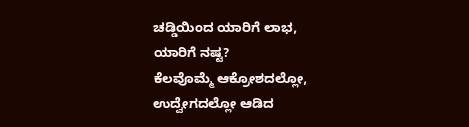ಚಡ್ಡಿಯಿಂದ ಯಾರಿಗೆ ಲಾಭ, ಯಾರಿಗೆ ನಷ್ಟ?
ಕೆಲವೊಮ್ಮೆ ಆಕ್ರೋಶದಲ್ಲೋ, ಉದ್ವೇಗದಲ್ಲೋ ಆಡಿದ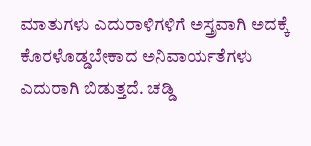ಮಾತುಗಳು ಎದುರಾಳಿಗಳಿಗೆ ಅಸ್ತ್ರವಾಗಿ ಅದಕ್ಕೆ ಕೊರಳೊಡ್ಡಬೇಕಾದ ಅನಿವಾರ್ಯತೆಗಳು ಎದುರಾಗಿ ಬಿಡುತ್ತದೆ. ಚಡ್ಡಿ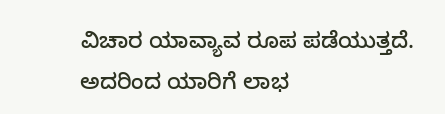ವಿಚಾರ ಯಾವ್ಯಾವ ರೂಪ ಪಡೆಯುತ್ತದೆ. ಅದರಿಂದ ಯಾರಿಗೆ ಲಾಭ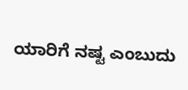ಯಾರಿಗೆ ನಷ್ಟ ಎಂಬುದು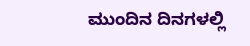ಮುಂದಿನ ದಿನಗಳಲ್ಲಿ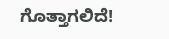ಗೊತ್ತಾಗಲಿದೆ!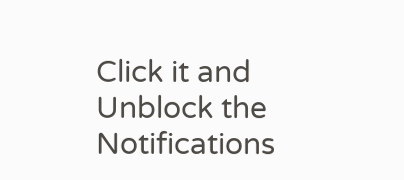Click it and Unblock the Notifications